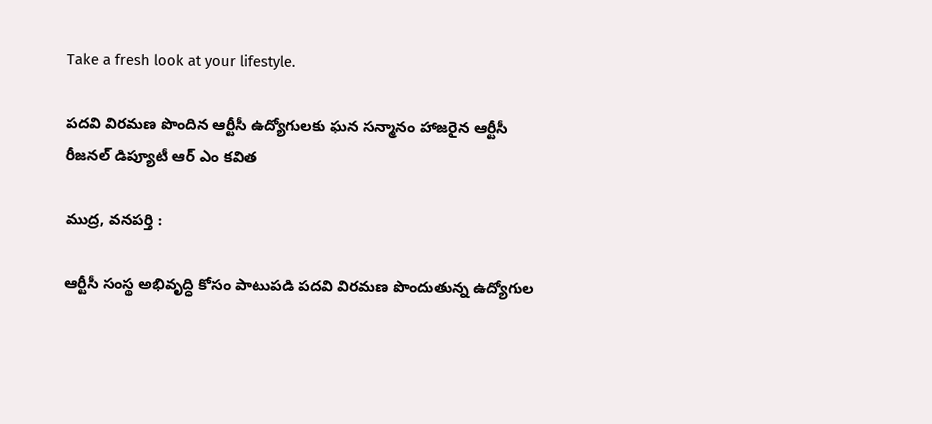Take a fresh look at your lifestyle.

పదవి విరమణ పొందిన ఆర్టీసీ ఉద్యోగులకు ఘన సన్మానం హాజరైన ఆర్టీసీ రీజనల్ డిప్యూటీ ఆర్ ఎం కవిత

ముద్ర, వనపర్తి :

ఆర్టీసీ సంస్థ అభివృద్ధి కోసం పాటుపడి పదవి విరమణ పొందుతున్న ఉద్యోగుల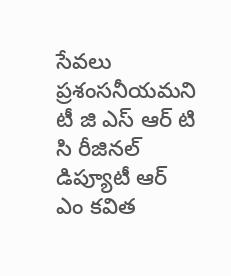సేవలు ప్రశంసనీయమని టీ జి ఎస్ ఆర్ టి సి రీజినల్ డిప్యూటీ ఆర్ ఎం కవిత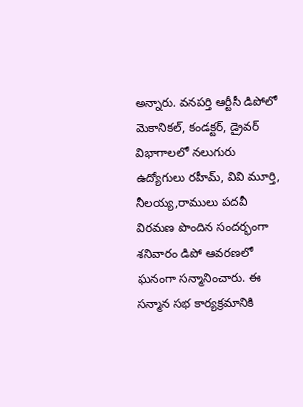అన్నారు. వనపర్తి ఆర్టీసీ డిపోలో మెకానికల్, కండక్టర్, డ్రైవర్ విభాగాలలో నలుగురు ఉద్యోగులు రహీమ్, వివి మూర్తి, నీలయ్య,రాములు పదవీ విరమణ పొందిన సందర్భంగా శనివారం డిపో ఆవరణలో ఘనంగా సన్మానించారు. ఈ సన్మాన సభ కార్యక్రమానికి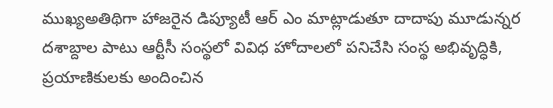ముఖ్యఅతిథిగా హాజరైన డిప్యూటీ ఆర్ ఎం మాట్లాడుతూ దాదాపు మూడున్నర దశాబ్దాల పాటు ఆర్టీసీ సంస్థలో వివిధ హోదాలలో పనిచేసి సంస్థ అభివృద్ధికి, ప్రయాణికులకు అందించిన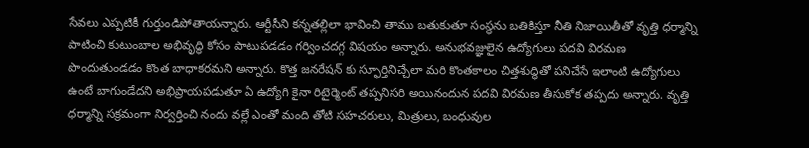సేవలు ఎప్పటికీ గుర్తుండిపోతాయన్నారు. ఆర్టీసీని కన్నతల్లిలా భావించి తాము బతుకుతూ సంస్థను బతికిస్తూ నీతి నిజాయితీతో వృత్తి ధర్మాన్ని పాటించి కుటుంబాల అభివృద్ధి కోసం పాటుపడడం గర్వించదగ్గ విషయం అన్నారు. అనుభవజ్ఞులైన ఉద్యోగులు పదవి విరమణ పొందుతుండడం కొంత బాధాకరమని అన్నారు. కొత్త జనరేషన్ కు స్ఫూర్తినిచ్చేలా మరి కొంతకాలం చిత్తశుద్ధితో పనిచేసే ఇలాంటి ఉద్యోగులు ఉంటే బాగుండేదని అభిప్రాయపడుతూ ఏ ఉద్యోగి కైనా రిటైర్మెంట్ తప్పనిసరి అయినందున పదవి విరమణ తీసుకోక తప్పదు అన్నారు. వృత్తి ధర్మాన్ని సక్రమంగా నిర్వర్తించి నందు వల్లే ఎంతో మంది తోటి సహచరులు, మిత్రులు, బంధువుల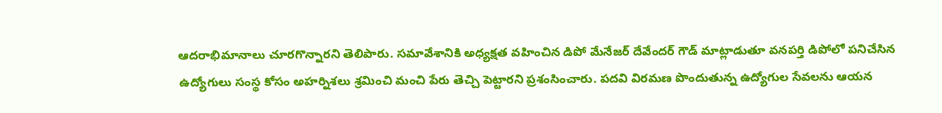ఆదరాభిమానాలు చూరగొన్నారని తెలిపారు. సమావేశానికి అధ్యక్షత వహించిన డిపో మేనేజర్ దేవేందర్ గౌడ్ మాట్లాడుతూ వనపర్తి డిపోలో పనిచేసిన ఉద్యోగులు సంస్థ కోసం అహర్నిశలు శ్రమించి మంచి పేరు తెచ్చి పెట్టారని ప్రశంసించారు. పదవి విరమణ పొందుతున్న ఉద్యోగుల సేవలను ఆయన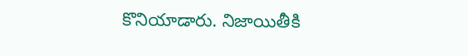కొనియాడారు. నిజాయితీకి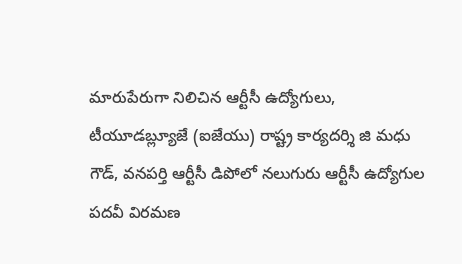మారుపేరుగా నిలిచిన ఆర్టీసీ ఉద్యోగులు, టీయూడబ్ల్యూజే (ఐజేయు) రాష్ట్ర కార్యదర్శి జి మధు గౌడ్, వనపర్తి ఆర్టీసీ డిపోలో నలుగురు ఆర్టీసీ ఉద్యోగుల పదవీ విరమణ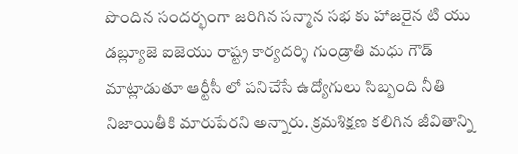పొందిన సందర్భంగా జరిగిన సన్మాన సభ కు హాజరైన టి యు డబ్ల్యూజె ఐజెయు రాష్ట్ర కార్యదర్శి గుండ్రాతి మధు గౌడ్ మాట్లాడుతూ ఆర్టీసీ లో పనిచేసే ఉద్యోగులు సిబ్బంది నీతి నిజాయితీకి మారుపేరని అన్నారు. క్రమశిక్షణ కలిగిన జీవితాన్ని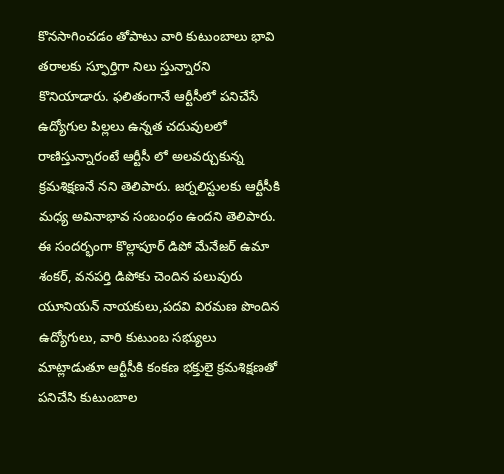కొనసాగించడం తోపాటు వారి కుటుంబాలు భావి తరాలకు స్ఫూర్తిగా నిలు స్తున్నారని కొనియాడారు. ఫలితంగానే ఆర్టీసీలో పనిచేసే ఉద్యోగుల పిల్లలు ఉన్నత చదువులలో రాణిస్తున్నారంటే ఆర్టీసీ లో అలవర్చుకున్న క్రమశిక్షణనే నని తెలిపారు. జర్నలిస్టులకు ఆర్టీసీకి మధ్య అవినాభావ సంబంధం ఉందని తెలిపారు. ఈ సందర్భంగా కొల్లాపూర్ డిపో మేనేజర్ ఉమా శంకర్, వనపర్తి డిపోకు చెందిన పలువురు యూనియన్ నాయకులు,పదవి విరమణ పొందిన ఉద్యోగులు, వారి కుటుంబ సభ్యులు మాట్లాడుతూ ఆర్టీసీకి కంకణ భక్తులై క్రమశిక్షణతో పనిచేసి కుటుంబాల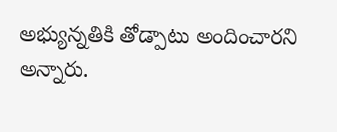అభ్యున్నతికి తోడ్పాటు అందించారని అన్నారు.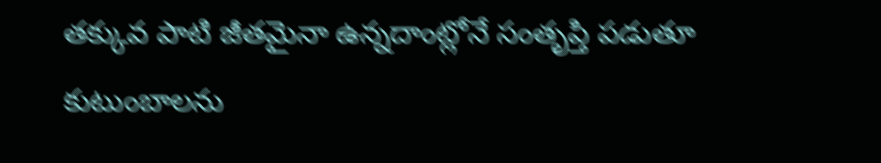తక్కువ పాటి జీతమైనా ఉన్నదాంట్లోనే సంతృప్తి పడుతూ కుటుంబాలను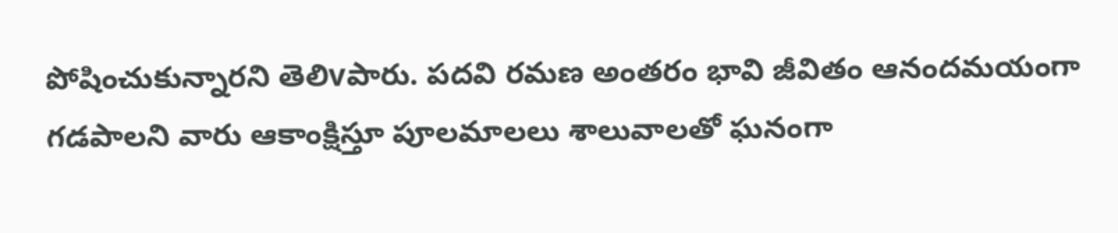పోషించుకున్నారని తెలిvపారు. పదవి రమణ అంతరం భావి జీవితం ఆనందమయంగా గడపాలని వారు ఆకాంక్షిస్తూ పూలమాలలు శాలువాలతో ఘనంగా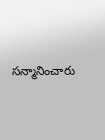సన్మానించారు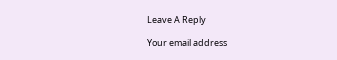Leave A Reply

Your email address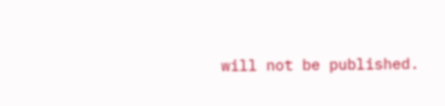will not be published.